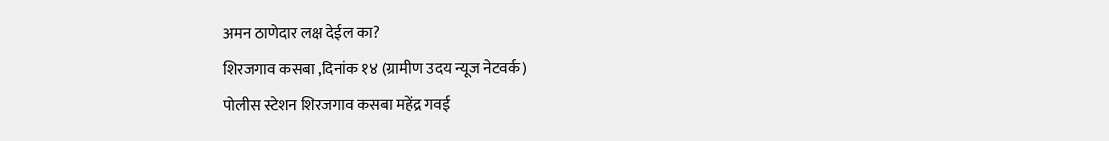अमन ठाणेदार लक्ष देईल का?
शिरजगाव कसबा ,दिनांक १४ (ग्रामीण उदय न्यूज नेटवर्क)
पोलीस स्टेशन शिरजगाव कसबा महेंद्र गवई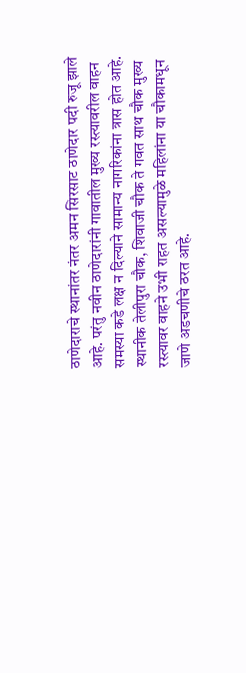ठाणेदाराचे स्थानांतर नंतर अमन सिरसाट ठाणेदार पदी रुजू झाले आहे. परंतु नवीन ठाणेदारांनी गावातील मुख्य रस्त्यावरील वाहन समस्या कडे लक्ष न दिल्याने सामान्य नागरिकांना त्रास होत आहे.
स्थानीक तेलीपुरा चौक, शिवाजी चौक ते गवत साथ चौक मुख्य रस्त्यावर वाहने उभी राहत असल्यामुळे महिलांना या चौकामधून जाणे अडचणीचे ठरत आहे.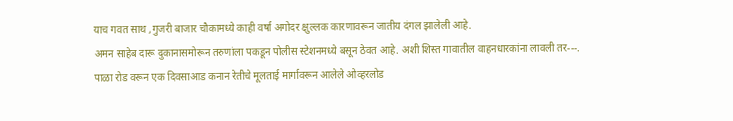याच गवत साथ ,गुजरी बाजार चौकामध्ये काही वर्षा अगोदर क्षुल्लक कारणावरून जातीय दंगल झालेली आहे.
अमन साहेब दारू दुकानासमोरून तरुणांला पकडून पोलीस स्टेशनमध्ये बसून ठेवत आहे. अशी शिस्त गावातील वाहनधारकांना लावली तर---.
पाळा रोड वरून एक दिवसाआड कनान रेतीचे मूलताई मार्गावरून आलेले ओव्हरलोड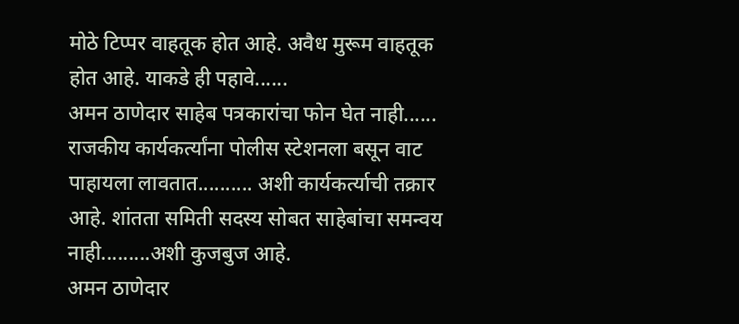मोठे टिप्पर वाहतूक होत आहे. अवैध मुरूम वाहतूक होत आहे. याकडे ही पहावे......
अमन ठाणेदार साहेब पत्रकारांचा फोन घेत नाही...... राजकीय कार्यकर्त्यांना पोलीस स्टेशनला बसून वाट पाहायला लावतात.......... अशी कार्यकर्त्याची तक्रार आहे. शांतता समिती सदस्य सोबत साहेबांचा समन्वय नाही.........अशी कुजबुज आहे.
अमन ठाणेदार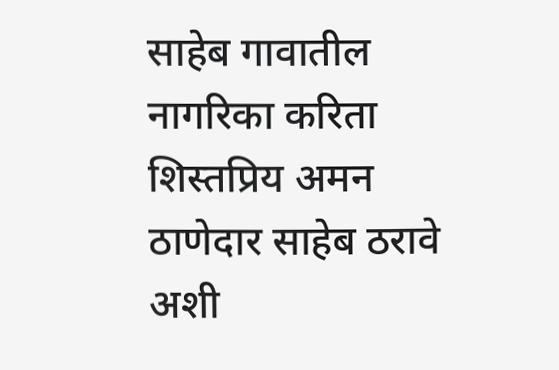साहेब गावातील नागरिका करिता शिस्तप्रिय अमन ठाणेदार साहेब ठरावे अशी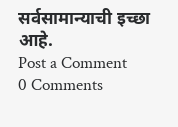सर्वसामान्याची इच्छा आहे.
Post a Comment
0 Comments